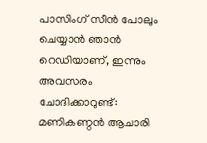പാസിംഗ് സീൻ പോലും ചെയ്യാൻ ഞാൻ റെഡിയാണ്, ഇന്നും അവസരം ചോദിക്കാറുണ്ട്: മണികണ്ഠൻ ആചാരി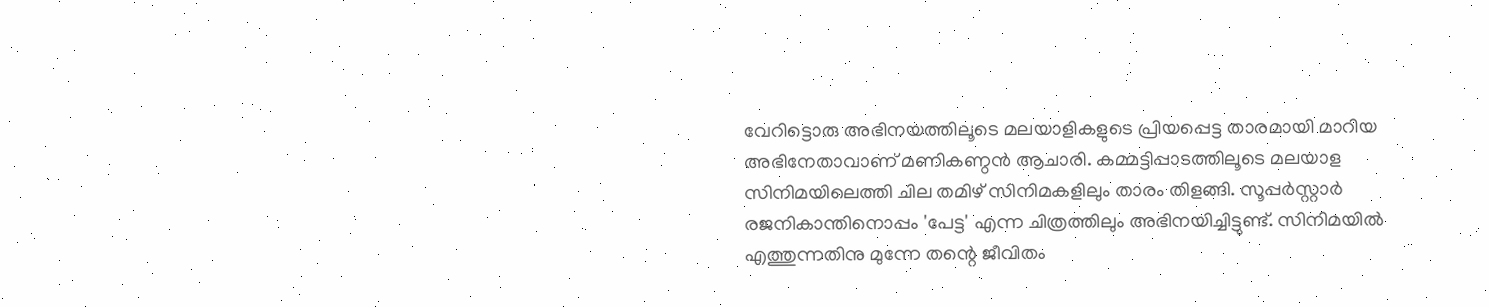വേറിട്ടൊരു അഭിനയത്തിലൂടെ മലയാളികളുടെ പ്രിയപ്പെട്ട താരമായി മാറിയ അഭിനേതാവാണ് മണികണ്ഠൻ ആചാരി. കമ്മട്ടിപ്പാടത്തിലൂടെ മലയാള സിനിമയിലെത്തി ചില തമിഴ് സിനിമകളിലും താരം തിളങ്ങി. സൂപ്പർസ്റ്റാർ രജനികാന്തിനൊപ്പം 'പേട്ട' എന്ന ചിത്രത്തിലും അഭിനയിച്ചിട്ടുണ്ട്. സിനിമയിൽ എത്തുന്നതിനു മുന്നേ തന്റെ ജീവിതം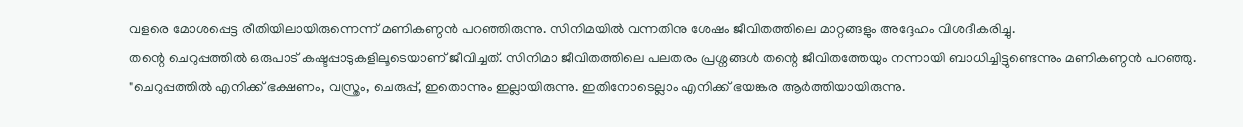വളരെ മോശപ്പെട്ട രീതിയിലായിരുന്നെന്ന് മണികണ്ഠൻ പറഞ്ഞിരുന്നു. സിനിമയിൽ വന്നതിനു ശേഷം ജീവിതത്തിലെ മാറ്റങ്ങളും അദ്ദേഹം വിശദീകരിച്ചു.
തന്റെ ചെറുപ്പത്തിൽ ഒരുപാട് കഷ്ടപ്പാടുകളിലൂടെയാണ് ജീവിച്ചത്. സിനിമാ ജീവിതത്തിലെ പലതരം പ്രശ്നങ്ങൾ തന്റെ ജീവിതത്തേയും നന്നായി ബാധിച്ചിട്ടുണ്ടെന്നും മണികണ്ഠൻ പറഞ്ഞു. "ചെറുപ്പത്തിൽ എനിക്ക് ഭക്ഷണം, വസ്ത്രം, ചെരുപ്പ്, ഇതൊന്നും ഇല്ലായിരുന്നു. ഇതിനോടെല്ലാം എനിക്ക് ഭയങ്കര ആർത്തിയായിരുന്നു.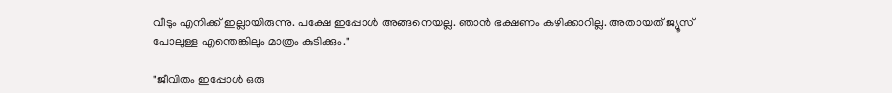വീടും എനിക്ക് ഇല്ലായിരുന്നു. പക്ഷേ ഇപ്പോൾ അങ്ങനെയല്ല. ഞാൻ ഭക്ഷണം കഴിക്കാറില്ല. അതായത് ജ്യൂസ് പോലുള്ള എന്തെങ്കിലും മാത്രം കുടിക്കും."

"ജീവിതം ഇപ്പോൾ ഒരു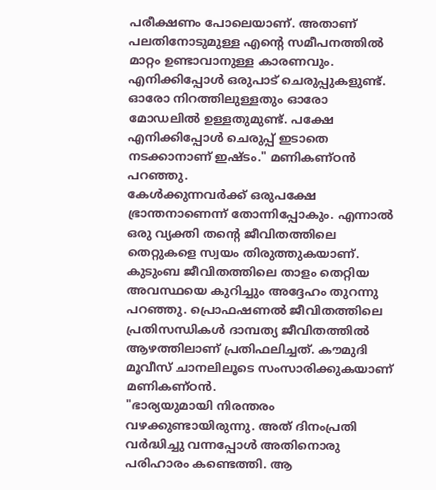പരീക്ഷണം പോലെയാണ്. അതാണ് പലതിനോടുമുള്ള എന്റെ സമീപനത്തിൽ മാറ്റം ഉണ്ടാവാനുള്ള കാരണവും. എനിക്കിപ്പോൾ ഒരുപാട് ചെരുപ്പുകളുണ്ട്. ഓരോ നിറത്തിലുള്ളതും ഓരോ മോഡലിൽ ഉള്ളതുമുണ്ട്. പക്ഷേ എനിക്കിപ്പോൾ ചെരുപ്പ് ഇടാതെ നടക്കാനാണ് ഇഷ്ടം." മണികണ്ഠൻ പറഞ്ഞു.
കേൾക്കുന്നവർക്ക് ഒരുപക്ഷേ ഭ്രാന്തനാണെന്ന് തോന്നിപ്പോകും. എന്നാൽ ഒരു വ്യക്തി തന്റെ ജീവിതത്തിലെ തെറ്റുകളെ സ്വയം തിരുത്തുകയാണ്. കുടുംബ ജീവിതത്തിലെ താളം തെറ്റിയ അവസ്ഥയെ കുറിച്ചും അദ്ദേഹം തുറന്നു പറഞ്ഞു. പ്രൊഫഷണൽ ജീവിതത്തിലെ പ്രതിസന്ധികൾ ദാമ്പത്യ ജീവിതത്തിൽ ആഴത്തിലാണ് പ്രതിഫലിച്ചത്. കൗമുദി മൂവീസ് ചാനലിലൂടെ സംസാരിക്കുകയാണ് മണികണ്ഠൻ.
"ഭാര്യയുമായി നിരന്തരം വഴക്കുണ്ടായിരുന്നു. അത് ദിനംപ്രതി വർദ്ധിച്ചു വന്നപ്പോൾ അതിനൊരു പരിഹാരം കണ്ടെത്തി. ആ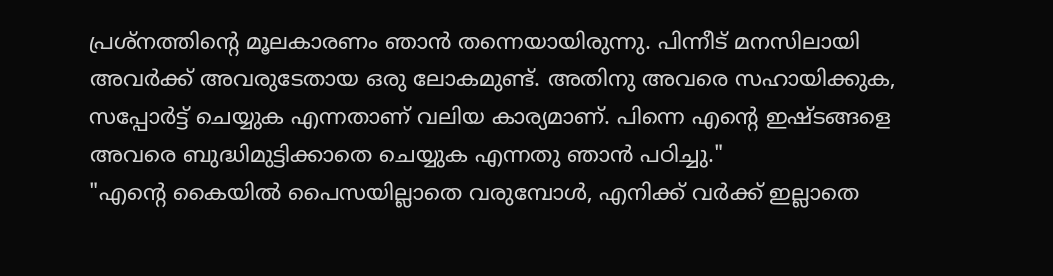പ്രശ്നത്തിന്റെ മൂലകാരണം ഞാൻ തന്നെയായിരുന്നു. പിന്നീട് മനസിലായി അവർക്ക് അവരുടേതായ ഒരു ലോകമുണ്ട്. അതിനു അവരെ സഹായിക്കുക, സപ്പോർട്ട് ചെയ്യുക എന്നതാണ് വലിയ കാര്യമാണ്. പിന്നെ എന്റെ ഇഷ്ടങ്ങളെ അവരെ ബുദ്ധിമുട്ടിക്കാതെ ചെയ്യുക എന്നതു ഞാൻ പഠിച്ചു."
"എന്റെ കൈയിൽ പൈസയില്ലാതെ വരുമ്പോൾ, എനിക്ക് വർക്ക് ഇല്ലാതെ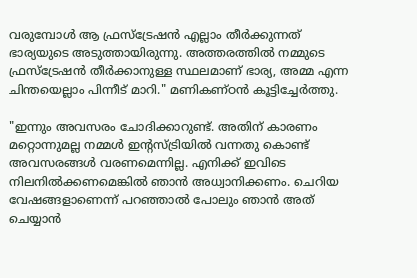വരുമ്പോൾ ആ ഫ്രസ്ട്രേഷൻ എല്ലാം തീർക്കുന്നത് ഭാര്യയുടെ അടുത്തായിരുന്നു. അത്തരത്തിൽ നമ്മുടെ ഫ്രസ്ട്രേഷൻ തീർക്കാനുള്ള സ്ഥലമാണ് ഭാര്യ, അമ്മ എന്ന ചിന്തയെല്ലാം പിന്നീട് മാറി." മണികണ്ഠൻ കൂട്ടിച്ചേർത്തു.

"ഇന്നും അവസരം ചോദിക്കാറുണ്ട്. അതിന് കാരണം മറ്റൊന്നുമല്ല നമ്മൾ ഇൻ്റസ്ട്രിയിൽ വന്നതു കൊണ്ട് അവസരങ്ങൾ വരണമെന്നില്ല. എനിക്ക് ഇവിടെ നിലനിൽക്കണമെങ്കിൽ ഞാൻ അധ്വാനിക്കണം. ചെറിയ വേഷങ്ങളാണെന്ന് പറഞ്ഞാൽ പോലും ഞാൻ അത് ചെയ്യാൻ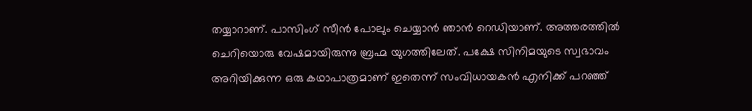തയ്യാറാണ്. പാസിംഗ് സീൻ പോലും ചെയ്യാൻ ഞാൻ റെഡിയാണ്. അത്തരത്തിൽ ചെറിയൊരു വേഷമായിരുന്നു ബ്രഹ്മ യുഗത്തിലേത്. പക്ഷേ സിനിമയുടെ സ്വഭാവം അറിയിക്കുന്ന ഒരു കഥാപാത്രമാണ് ഇതെന്ന് സംവിധായകൻ എനിക്ക് പറഞ്ഞ്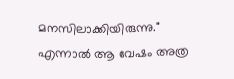മനസിലാക്കിയിരുന്നു."
എന്നാൽ ആ വേഷം അത്ര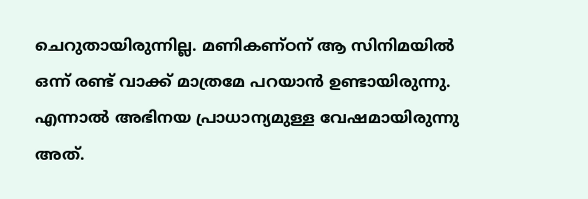ചെറുതായിരുന്നില്ല. മണികണ്ഠന് ആ സിനിമയിൽ ഒന്ന് രണ്ട് വാക്ക് മാത്രമേ പറയാൻ ഉണ്ടായിരുന്നു. എന്നാൽ അഭിനയ പ്രാധാന്യമുള്ള വേഷമായിരുന്നു അത്.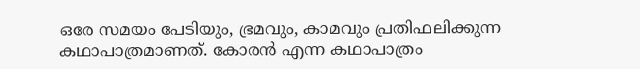ഒരേ സമയം പേടിയും, ഭ്രമവും, കാമവും പ്രതിഫലിക്കുന്ന കഥാപാത്രമാണത്. കോരൻ എന്ന കഥാപാത്രം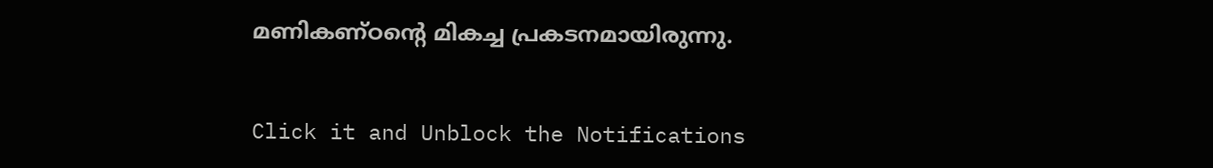മണികണ്ഠന്റെ മികച്ച പ്രകടനമായിരുന്നു.


Click it and Unblock the Notifications